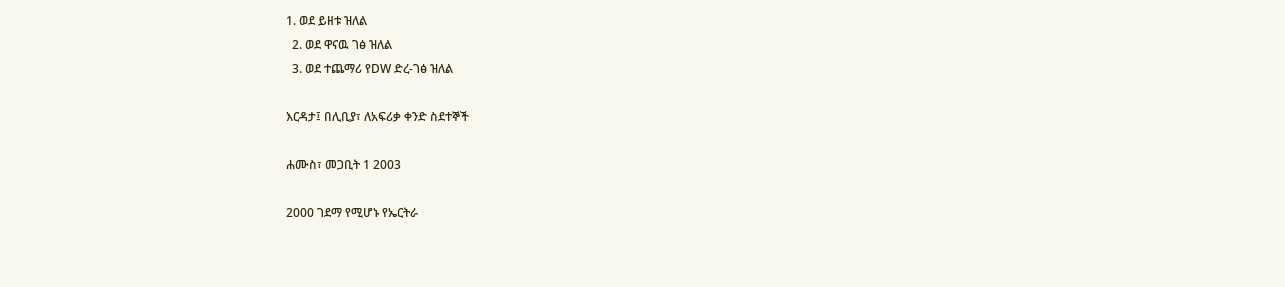1. ወደ ይዘቱ ዝለል
  2. ወደ ዋናዉ ገፅ ዝለል
  3. ወደ ተጨማሪ የDW ድረ-ገፅ ዝለል

እርዳታ፤ በሊቢያ፣ ለአፍሪቃ ቀንድ ስደተኞች

ሐሙስ፣ መጋቢት 1 2003

2000 ገደማ የሚሆኑ የኤርትራ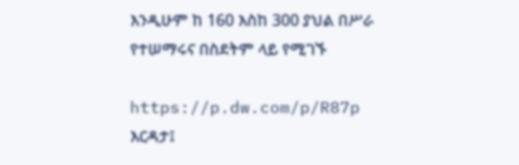እንዲሁም ከ 160 እስከ 300 ያህል በሥራ የተሠማሩና በስደትም ላይ የሚገኙ

https://p.dw.com/p/R87p
እርዳታ፤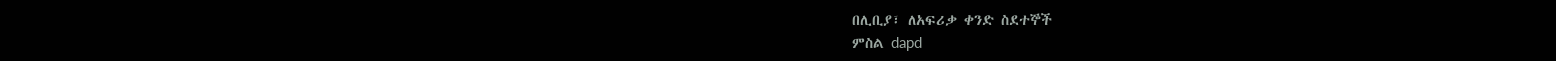በሊቢያ፣ ለአፍሪቃ ቀንድ ስደተኞች
ምስል dapd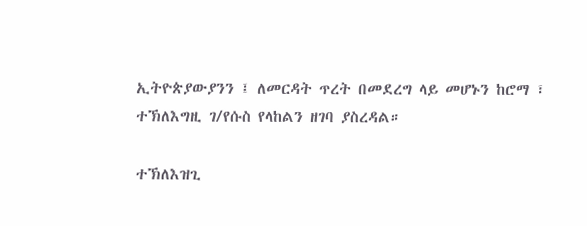ኢትዮጵያውያንን ፤ ለመርዳት ጥረት በመደረግ ላይ መሆኑን ከሮማ ፣ ተኽለእግዚ ገ/የሱስ የላከልን ዘገባ ያስረዳል።

ተኽለእዝጊ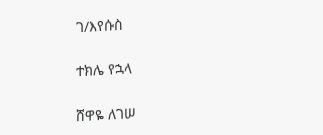ገ/እየሱስ

ተክሌ የኋላ

ሸዋዬ ለገሠ